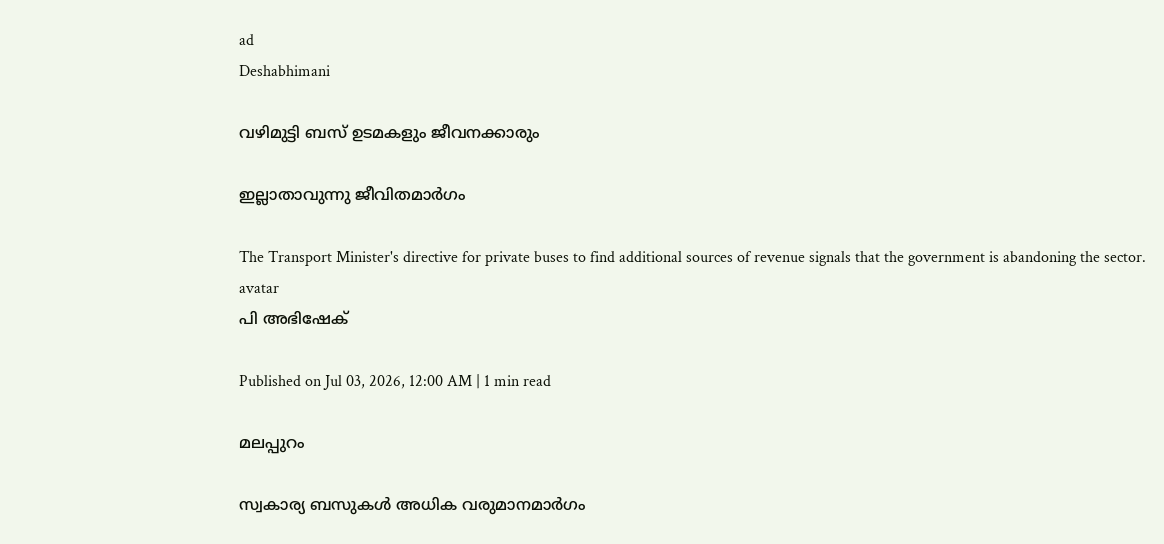ad
Deshabhimani

വഴിമുട്ടി ബസ് ഉടമകളും ജീവനക്കാരും

ഇല്ലാതാവുന്നു ജീവിതമാര്‍ഗം

The Transport Minister's directive for private buses to find additional sources of revenue signals that the government is abandoning the sector.
avatar
പി അഭിഷേക്‌

Published on Jul 03, 2026, 12:00 AM | 1 min read

മലപ്പുറം

സ്വകാര്യ ബസുകള്‍ അധിക വരുമാനമാര്‍ഗം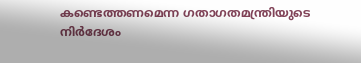കണ്ടെത്തണമെന്ന ഗതാഗതമന്ത്രിയുടെ നിര്‍ദേശം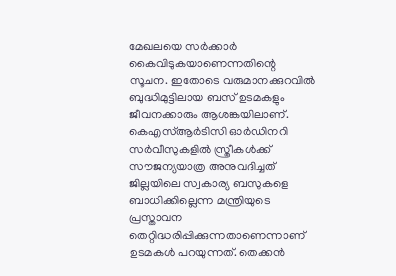മേഖലയെ സര്‍ക്കാര്‍ കൈവിടുകയാണെന്നതിന്റെ സൂചന. ഇതോടെ വരുമാനക്കുറവില്‍ ബുദ്ധിമുട്ടിലായ ബസ് ഉടമകളും ജീവനക്കാരും ആശങ്കയിലാണ്. കെഎസ്ആര്‍ടിസി ഓര്‍ഡിനറി സര്‍വീസുകളില്‍ സ്ത്രീകള്‍ക്ക് സൗജന്യയാത്ര അനുവദിച്ചത് ജില്ലയിലെ സ്വകാര്യ ബസുകളെ ബാധിക്കില്ലെന്ന മന്ത്രിയുടെ പ്രസ്താവന തെറ്റിദ്ധരിപ്പിക്കുന്നതാണെന്നാണ് ഉടമകള്‍ പറയുന്നത്. തെക്കന്‍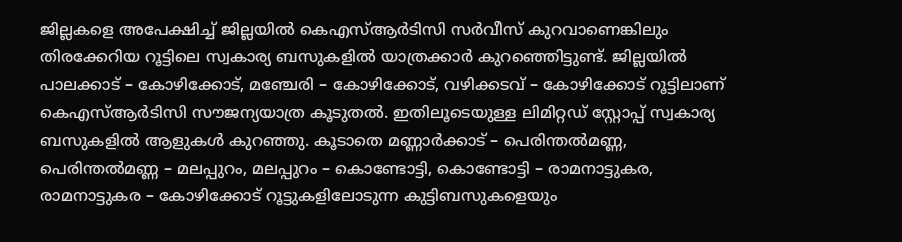ജില്ലകളെ അപേക്ഷിച്ച് ജില്ലയില്‍ കെഎസ്ആര്‍ടിസി സര്‍വീസ് കുറവാണെങ്കിലും തിരക്കേറിയ റൂട്ടിലെ സ്വകാര്യ ബസുകളില്‍ യാത്രക്കാര്‍ കുറഞ്ഞെിട്ടുണ്ട്. ജില്ലയില്‍ പാലക്കാട് – കോഴിക്കോട്, മഞ്ചേരി – കോഴിക്കോട്, വഴിക്കടവ് – കോഴിക്കോട് റൂട്ടിലാണ് കെഎസ്ആര്‍ടിസി സൗജന്യയാത്ര കൂടുതല്‍. ഇതിലൂടെയുള്ള ലിമിറ്റഡ് സ്റ്റോപ്പ് സ്വകാര്യ ബസുകളില്‍ ആളുകള്‍ കുറഞ്ഞു. കൂടാതെ മണ്ണാര്‍ക്കാട് – പെരിന്തല്‍മണ്ണ, പെരിന്തല്‍മണ്ണ – മലപ്പുറം, മലപ്പുറം – കൊണ്ടോട്ടി, കൊണ്ടോട്ടി – രാമനാട്ടുകര, രാമനാട്ടുകര – കോഴിക്കോട് റൂട്ടുകളിലോടുന്ന കുട്ടിബസുകളെയും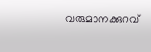വരുമാനക്കുറവ്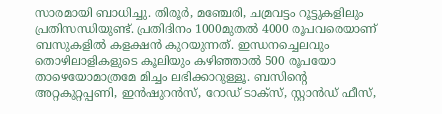സാരമായി ബാധിച്ചു. തിരൂര്‍, മഞ്ചേരി, ചമ്രവട്ടം റൂട്ടുകളിലും പ്രതിസന്ധിയുണ്ട്. പ്രതിദിനം 1000മുതല്‍ 4000 രൂപവരെയാണ് ബസുകളില്‍ കളക്ഷന്‍ കുറയുന്നത്. ഇന്ധനച്ചെലവും തൊഴിലാളികളുടെ കൂലിയും കഴിഞ്ഞാല്‍ 500 രൂപയോ താഴെയോമാത്രമേ മിച്ചം ലഭിക്കാറുള്ളൂ. ബസിന്റെ അറ്റകുറ്റപ്പണി, ഇന്‍ഷുറന്‍സ്, റോഡ് ടാക്സ്, സ്റ്റാന്‍ഡ് ഫീസ്,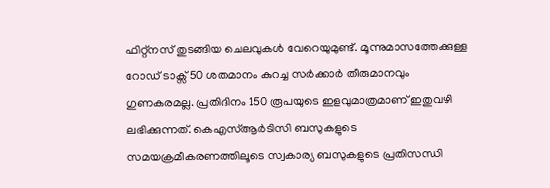ഫിറ്റ്നസ് തുടങ്ങിയ ചെലവുകള്‍ വേറെയുമുണ്ട്. മൂന്നുമാസത്തേക്കുള്ള റോഡ് ടാക്സ് 50 ശതമാനം കുറച്ച സര്‍ക്കാര്‍ തീരുമാനവും ഗുണകരമല്ല. പ്രതിദിനം 150 രൂപയുടെ ഇളവുമാത്രമാണ് ഇതുവഴി ലഭിക്കുന്നത്. കെഎസ്ആര്‍ടിസി ബസുകളുടെ സമയക്രമീകരണത്തിലൂടെ സ്വകാര്യ ബസുകളുടെ പ്രതിസന്ധി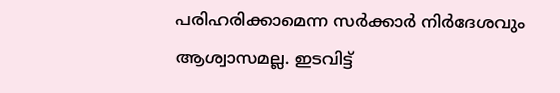പരിഹരിക്കാമെന്ന സര്‍ക്കാര്‍ നിര്‍ദേശവും ആശ്വാസമല്ല. ഇടവിട്ട്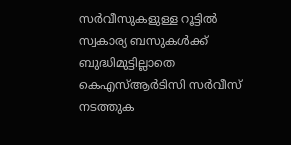സര്‍വീസുകളുള്ള റൂട്ടില്‍ സ്വകാര്യ ബസുകള്‍ക്ക് ബുദ്ധിമുട്ടില്ലാതെ കെഎസ്ആര്‍ടിസി സര്‍വീസ് നടത്തുക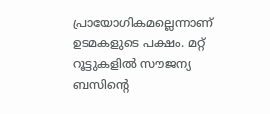പ്രായോഗികമല്ലെന്നാണ് ഉടമകളുടെ പക്ഷം. മറ്റ് റൂട്ടുകളില്‍ സൗജന്യ ബസിന്റെ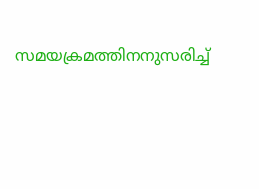സമയക്രമത്തിനനുസരിച്ച്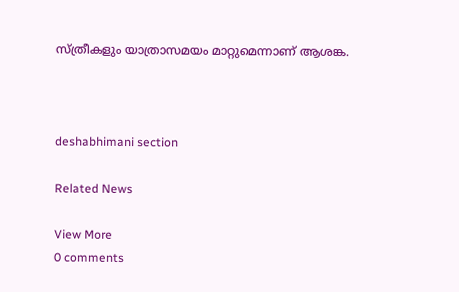സ്ത്രീകളും യാത്രാസമയം മാറ്റുമെന്നാണ് ആശങ്ക.



deshabhimani section

Related News

View More
0 comments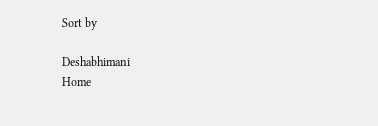Sort by

Deshabhimani
Home